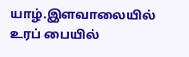யாழ்.இளவாலையில் உரப் பையில்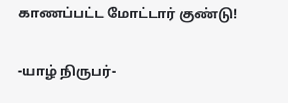காணப்பட்ட மோட்டார் குண்டு!

-யாழ் நிருபர்-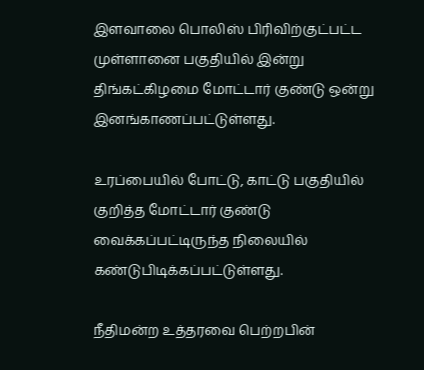இளவாலை பொலிஸ் பிரிவிற்குட்பட்ட முள்ளானை பகுதியில் இன்று திங்கட்கிழமை மோட்டார் குண்டு ஒன்று இனங்காணப்பட்டுள்ளது.

உரப்பையில் போட்டு, காட்டு பகுதியில் குறித்த மோட்டார் குண்டு வைக்கப்பட்டிருந்த நிலையில் கண்டுபிடிக்கப்பட்டுள்ளது.

நீதிமன்ற உத்தரவை பெற்றபின்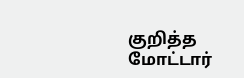குறித்த மோட்டார்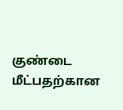குண்டை மீட்பதற்கான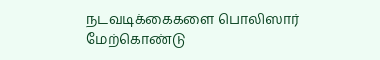நடவடிக்கைகளை பொலிஸார் மேற்கொண்டு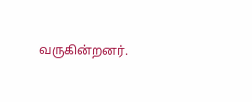வருகின்றனர்.